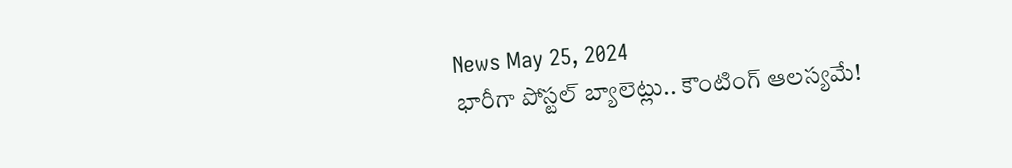News May 25, 2024
భారీగా పోస్టల్ బ్యాలెట్లు.. కౌంటింగ్ ఆలస్యమే!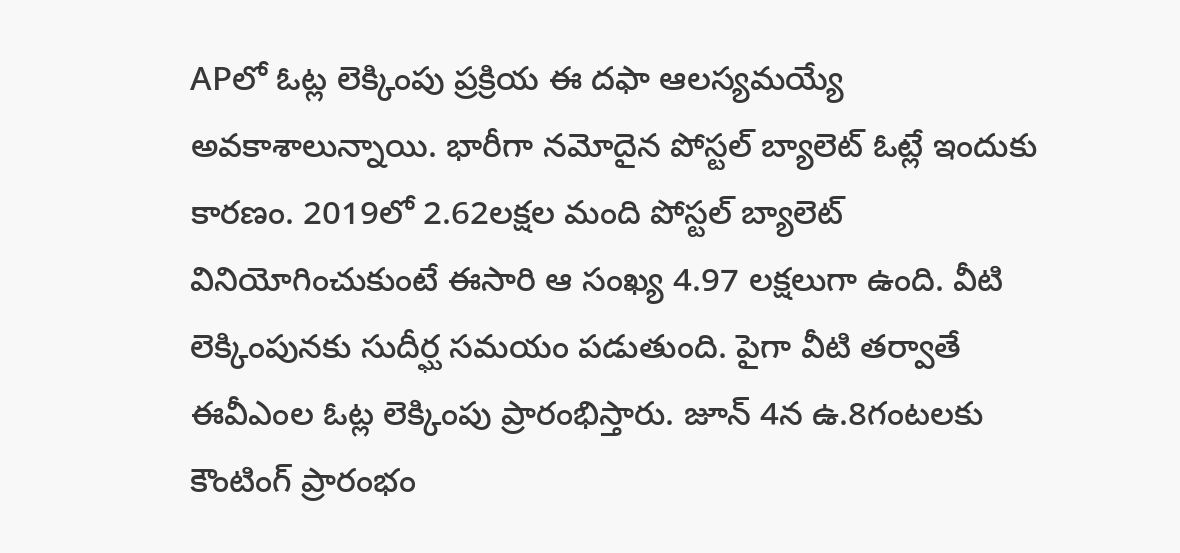APలో ఓట్ల లెక్కింపు ప్రక్రియ ఈ దఫా ఆలస్యమయ్యే అవకాశాలున్నాయి. భారీగా నమోదైన పోస్టల్ బ్యాలెట్ ఓట్లే ఇందుకు కారణం. 2019లో 2.62లక్షల మంది పోస్టల్ బ్యాలెట్ వినియోగించుకుంటే ఈసారి ఆ సంఖ్య 4.97 లక్షలుగా ఉంది. వీటి లెక్కింపునకు సుదీర్ఘ సమయం పడుతుంది. పైగా వీటి తర్వాతే ఈవీఎంల ఓట్ల లెక్కింపు ప్రారంభిస్తారు. జూన్ 4న ఉ.8గంటలకు కౌంటింగ్ ప్రారంభం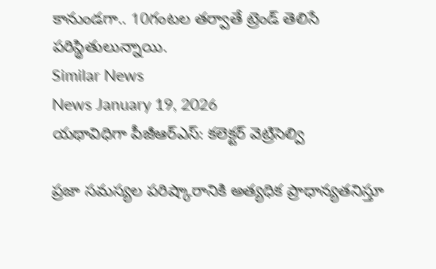కానుండగా.. 10గంటల తర్వాతే ట్రెండ్ తెలిసే పరిస్థితులున్నాయి.
Similar News
News January 19, 2026
యథావిధిగా పీజీఆర్ఎస్: కలెక్టర్ వెట్రిసెల్వి

ప్రజా సమస్యల పరిష్కారానికి అత్యధిక ప్రాధాన్యతనిస్తూ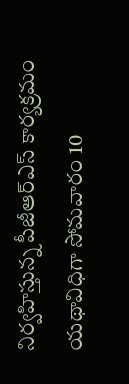నిర్వహిస్తున్న పీజీఆర్ఎస్ కార్యక్రమం యథావిధిగా సోమవారం 10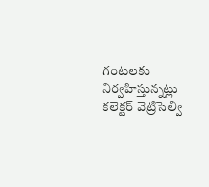గంటలకు నిర్వహిస్తున్నట్లు కలెక్టర్ వెట్రిసెల్వి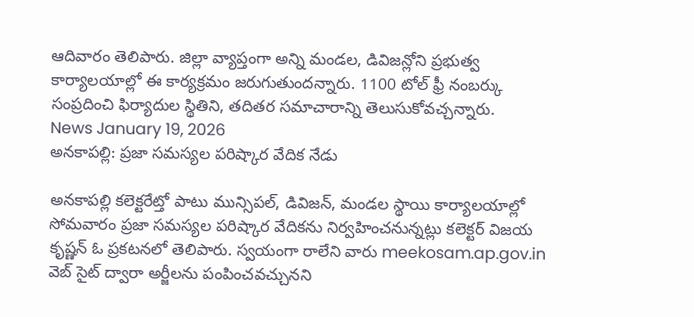ఆదివారం తెలిపారు. జిల్లా వ్యాప్తంగా అన్ని మండల, డివిజన్లోని ప్రభుత్వ కార్యాలయాల్లో ఈ కార్యక్రమం జరుగుతుందన్నారు. 1100 టోల్ ఫ్రీ నంబర్కు సంప్రదించి ఫిర్యాదుల స్థితిని, తదితర సమాచారాన్ని తెలుసుకోవచ్చన్నారు.
News January 19, 2026
అనకాపల్లి: ప్రజా సమస్యల పరిష్కార వేదిక నేడు

అనకాపల్లి కలెక్టరేట్తో పాటు మున్సిపల్, డివిజన్, మండల స్థాయి కార్యాలయాల్లో సోమవారం ప్రజా సమస్యల పరిష్కార వేదికను నిర్వహించనున్నట్లు కలెక్టర్ విజయ కృష్ణన్ ఓ ప్రకటనలో తెలిపారు. స్వయంగా రాలేని వారు meekosam.ap.gov.in వెబ్ సైట్ ద్వారా అర్జీలను పంపించవచ్చునని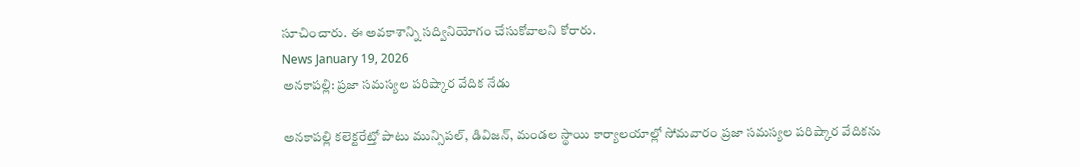సూచించారు. ఈ అవకాశాన్ని సద్వినియోగం చేసుకోవాలని కోరారు.
News January 19, 2026
అనకాపల్లి: ప్రజా సమస్యల పరిష్కార వేదిక నేడు

అనకాపల్లి కలెక్టరేట్తో పాటు మున్సిపల్, డివిజన్, మండల స్థాయి కార్యాలయాల్లో సోమవారం ప్రజా సమస్యల పరిష్కార వేదికను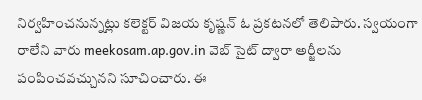నిర్వహించనున్నట్లు కలెక్టర్ విజయ కృష్ణన్ ఓ ప్రకటనలో తెలిపారు. స్వయంగా రాలేని వారు meekosam.ap.gov.in వెబ్ సైట్ ద్వారా అర్జీలను పంపించవచ్చునని సూచించారు. ఈ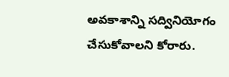అవకాశాన్ని సద్వినియోగం చేసుకోవాలని కోరారు.